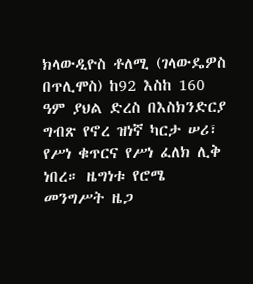ክላውዲዮስ ቶለሚ (ገላውዴዎስ በጥሊሞስ) ከ92 እስከ 160 ዓም ያህል ድረስ በእስክንድርያ ግብጽ የኖረ ዝነኛ ካርታ ሠሪ፣ የሥነ ቁጥርና የሥነ ፈለክ ሊቅ ነበረ። ዜግነቱ የሮሜ መንግሥት ዜጋ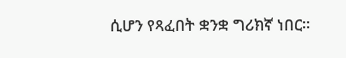ሲሆን የጻፈበት ቋንቋ ግሪክኛ ነበር።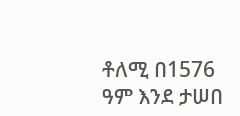ቶለሚ በ1576 ዓም እንደ ታሠበ